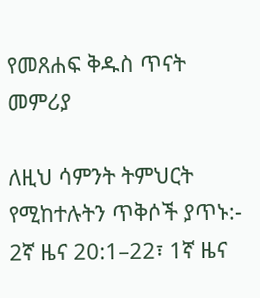የመጸሐፍ ቅዱስ ጥናት መምሪያ

ለዚህ ሳምንት ትምህርት የሚከተሉትን ጥቅሶች ያጥኑ:- 2ኛ ዜና 20:1–22፣ 1ኛ ዜና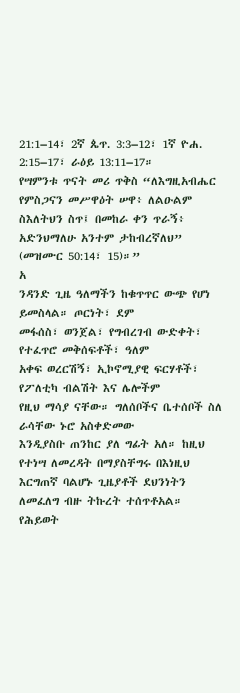21:1–14፣ 2ኛ ጴጥ. 3:3–12፣ 1ኛ ዮሐ. 2:15–17፣ ራዕይ 13:11–17።
የሣምንቱ ጥናት መሪ ጥቅስ “ለእግዚአብሔር የምስጋናን መሥዋዕት ሠዋ፥ ለልዑልም ስእለትህን ስጥ፤ በመከራ ቀን ጥራኝ፥ አድንህማለሁ አንተም ታከብረኛለህ” (መዝሙር 50:14፣ 15)።”
አ
ንዳንድ ጊዜ ዓለማችን ከቁጥጥር ውጭ የሆነ ይመስላል። ጦርነት፣ ደም
መፋሰስ፣ ወንጀል፣ የግብረገብ ውድቀት፣ የተፈጥሮ መቅሰፍቶች፣ ዓለም
አቀፍ ወረርሽኝ፣ ኢኮኖሚያዊ ፍርሃቶች፣ የፖለቲካ ብልሽት እና ሌሎችም
የዚህ ማሳያ ናቸው። ግለሰቦችና ቤተሰቦች ስለ ራሳቸው ኑሮ አስቀድመው
እንዲያስቡ ጠንከር ያለ ግፊት አለ። ከዚህ የተነሣ ለመረዳት በማያስቸግሩ በእነዚህ
እርግጠኛ ባልሆኑ ጊዜያቶች ደህንነትን ለመፈለግ ብዙ ትኩረት ተሰጥቶአል።
የሕይወት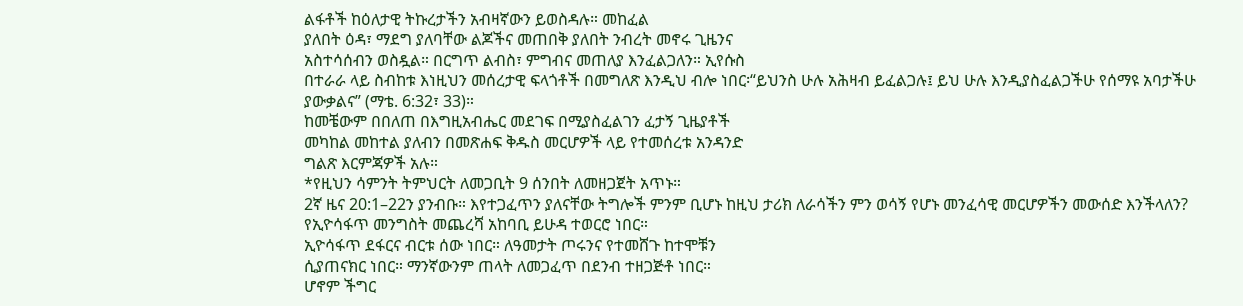ልፋቶች ከዕለታዊ ትኩረታችን አብዛኛውን ይወስዳሉ። መከፈል
ያለበት ዕዳ፣ ማደግ ያለባቸው ልጆችና መጠበቅ ያለበት ንብረት መኖሩ ጊዜንና
አስተሳሰብን ወስዷል። በርግጥ ልብስ፣ ምግብና መጠለያ እንፈልጋለን። ኢየሱስ
በተራራ ላይ ስብከቱ እነዚህን መሰረታዊ ፍላጎቶች በመግለጽ እንዲህ ብሎ ነበር፡“ይህንስ ሁሉ አሕዛብ ይፈልጋሉ፤ ይህ ሁሉ እንዲያስፈልጋችሁ የሰማዩ አባታችሁ
ያውቃልና” (ማቴ. 6:32፣ 33)።
ከመቼውም በበለጠ በእግዚአብሔር መደገፍ በሚያስፈልገን ፈታኝ ጊዜያቶች
መካከል መከተል ያለብን በመጽሐፍ ቅዱስ መርሆዎች ላይ የተመሰረቱ አንዳንድ
ግልጽ እርምጃዎች አሉ።
*የዚህን ሳምንት ትምህርት ለመጋቢት 9 ሰንበት ለመዘጋጀት አጥኑ።
2ኛ ዜና 20:1–22ን ያንብቡ። እየተጋፈጥን ያለናቸው ትግሎች ምንም ቢሆኑ ከዚህ ታሪክ ለራሳችን ምን ወሳኝ የሆኑ መንፈሳዊ መርሆዎችን መውሰድ እንችላለን?
የኢዮሳፋጥ መንግስት መጨረሻ አከባቢ ይሁዳ ተወርሮ ነበር።
ኢዮሳፋጥ ደፋርና ብርቱ ሰው ነበር። ለዓመታት ጦሩንና የተመሸጉ ከተሞቹን
ሲያጠናክር ነበር። ማንኛውንም ጠላት ለመጋፈጥ በደንብ ተዘጋጅቶ ነበር።
ሆኖም ችግር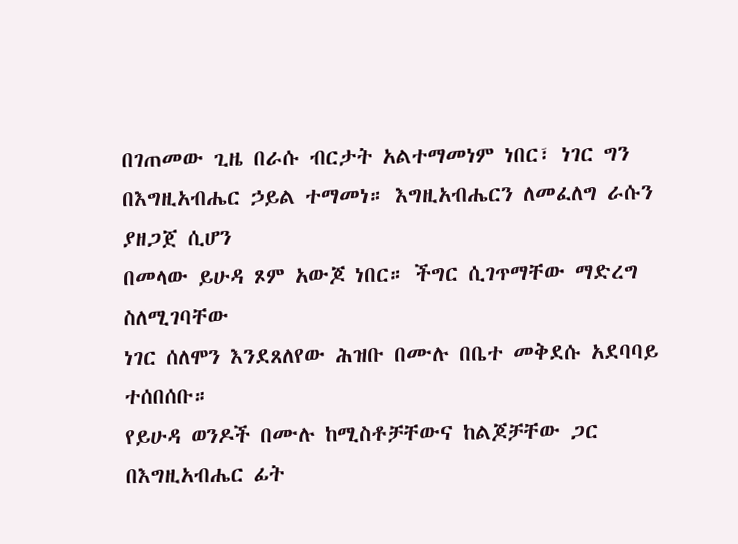በገጠመው ጊዜ በራሱ ብርታት አልተማመነም ነበር፣ ነገር ግን
በእግዚአብሔር ኃይል ተማመነ። እግዚአብሔርን ለመፈለግ ራሱን ያዘጋጀ ሲሆን
በመላው ይሁዳ ጾም አውጆ ነበር። ችግር ሲገጥማቸው ማድረግ ስለሚገባቸው
ነገር ሰለሞን እንደጸለየው ሕዝቡ በሙሉ በቤተ መቅደሱ አደባባይ ተሰበሰቡ።
የይሁዳ ወንዶች በሙሉ ከሚስቶቻቸውና ከልጆቻቸው ጋር በእግዚአብሔር ፊት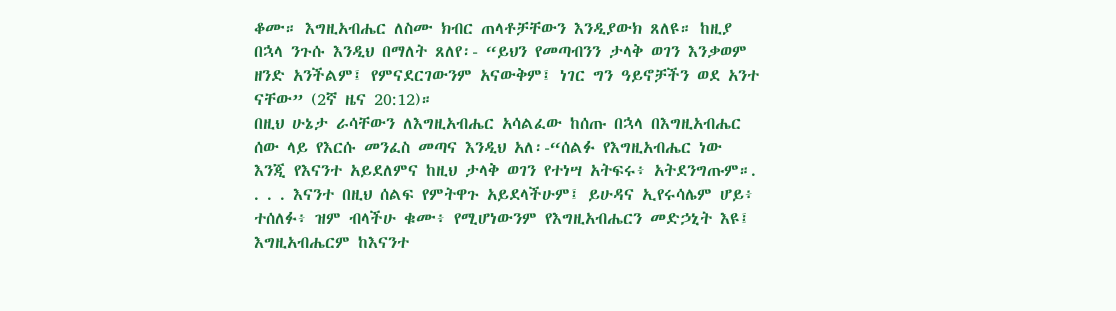ቆሙ። እግዚአብሔር ለስሙ ክብር ጠላቶቻቸውን እንዲያውክ ጸለዩ። ከዚያ
በኋላ ንጉሱ እንዲህ በማለት ጸለየ፡- “ይህን የመጣብንን ታላቅ ወገን እንቃወም
ዘንድ አንችልም፤ የምናደርገውንም አናውቅም፤ ነገር ግን ዓይኖቻችን ወደ አንተ
ናቸው” (2ኛ ዜና 20:12)።
በዚህ ሁኔታ ራሳቸውን ለእግዚአብሔር አሳልፈው ከሰጡ በኋላ በእግዚአብሔር
ሰው ላይ የእርሱ መንፈስ መጣና እንዲህ አለ፡-“ሰልፉ የእግዚአብሔር ነው
እንጂ የእናንተ አይደለምና ከዚህ ታላቅ ወገን የተነሣ አትፍሩ፥ አትደንግጡም።.
. . . እናንተ በዚህ ሰልፍ የምትዋጉ አይደላችሁም፤ ይሁዳና ኢየሩሳሌም ሆይ፥
ተሰለፉ፥ ዝም ብላችሁ ቁሙ፥ የሚሆነውንም የእግዚአብሔርን መድኃኒት እዩ፤
እግዚአብሔርም ከእናንተ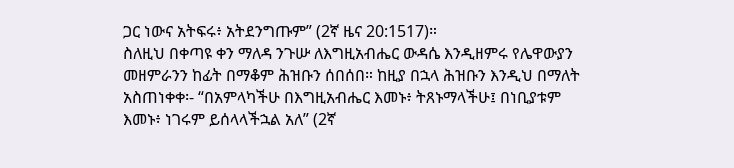ጋር ነውና አትፍሩ፥ አትደንግጡም” (2ኛ ዜና 20:1517)።
ስለዚህ በቀጣዩ ቀን ማለዳ ንጉሡ ለእግዚአብሔር ውዳሴ እንዲዘምሩ የሌዋውያን
መዘምራንን ከፊት በማቆም ሕዝቡን ሰበሰበ። ከዚያ በኋላ ሕዝቡን እንዲህ በማለት
አስጠነቀቀ፡- “በአምላካችሁ በእግዚአብሔር እመኑ፥ ትጸኑማላችሁ፤ በነቢያቱም
እመኑ፥ ነገሩም ይሰላላችኋል አለ” (2ኛ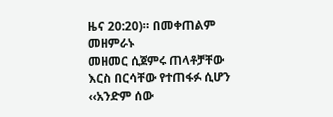ዜና 20:20)። በመቀጠልም መዘምራኑ
መዘመር ሲጀምሩ ጠላቶቻቸው እርስ በርሳቸው የተጠፋፉ ሲሆን ‹‹አንድም ሰው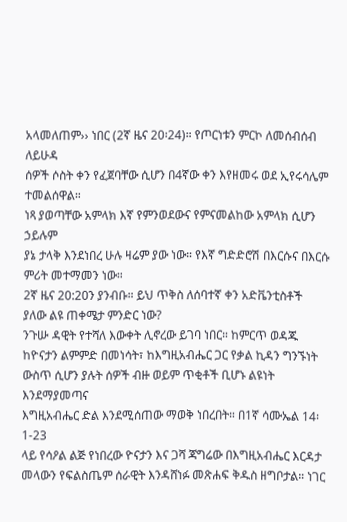አላመለጠም›› ነበር (2ኛ ዜና 20፡24)። የጦርነቱን ምርኮ ለመሰብሰብ ለይሁዳ
ሰዎች ሶስት ቀን የፈጀባቸው ሲሆን በ4ኛው ቀን እየዘመሩ ወደ ኢየሩሳሌም
ተመልሰዋል።
ነጻ ያወጣቸው አምላክ እኛ የምንወደውና የምናመልከው አምላክ ሲሆን ኃይሉም
ያኔ ታላቅ እንደነበረ ሁሉ ዛሬም ያው ነው። የእኛ ግድድሮሽ በእርሱና በእርሱ
ምሪት መተማመን ነው።
2ኛ ዜና 20:20ን ያንብቡ። ይህ ጥቅስ ለሰባተኛ ቀን አድቬንቲስቶች
ያለው ልዩ ጠቀሜታ ምንድር ነው?
ንጉሡ ዳዊት የተሻለ እውቀት ሊኖረው ይገባ ነበር። ከምርጥ ወዳጁ
ከዮናታን ልምምድ በመነሳት፣ ከእግዚአብሔር ጋር የቃል ኪዳን ግንኙነት
ውስጥ ሲሆን ያሉት ሰዎች ብዙ ወይም ጥቂቶች ቢሆኑ ልዩነት እንደማያመጣና
እግዚአብሔር ድል እንደሚሰጠው ማወቅ ነበረበት። በ1ኛ ሳሙኤል 14፡1-23
ላይ የሳዖል ልጅ የነበረው ዮናታን እና ጋሻ ጃግሬው በእግዚአብሔር እርዳታ
መላውን የፍልስጤም ሰራዊት እንዳሸነፉ መጽሐፍ ቅዱስ ዘግቦታል። ነገር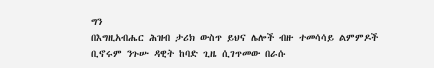ግን
በእግዚአብሔር ሕዝብ ታሪክ ውስጥ ይህና ሌሎች ብዙ ተመሳሳይ ልምምዶች
ቢኖሩም ንጉሡ ዳዊት ከባድ ጊዜ ሲገጥመው በራሱ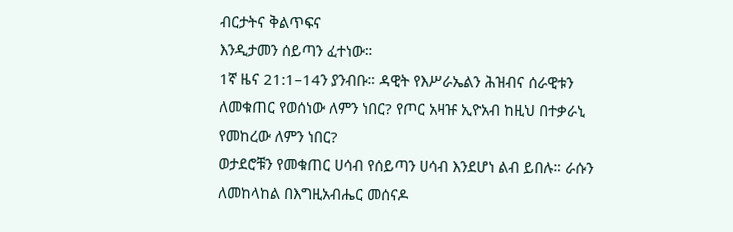ብርታትና ቅልጥፍና
እንዲታመን ሰይጣን ፈተነው።
1ኛ ዜና 21:1–14ን ያንብቡ። ዳዊት የእሥራኤልን ሕዝብና ሰራዊቱን
ለመቁጠር የወሰነው ለምን ነበር? የጦር አዛዡ ኢዮአብ ከዚህ በተቃራኒ
የመከረው ለምን ነበር?
ወታደሮቹን የመቁጠር ሀሳብ የሰይጣን ሀሳብ እንደሆነ ልብ ይበሉ። ራሱን
ለመከላከል በእግዚአብሔር መሰናዶ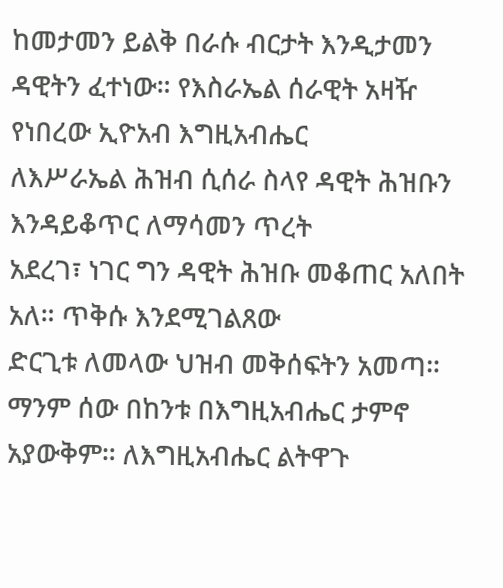ከመታመን ይልቅ በራሱ ብርታት እንዲታመን
ዳዊትን ፈተነው። የእስራኤል ሰራዊት አዛዥ የነበረው ኢዮአብ እግዚአብሔር
ለእሥራኤል ሕዝብ ሲሰራ ስላየ ዳዊት ሕዝቡን እንዳይቆጥር ለማሳመን ጥረት
አደረገ፣ ነገር ግን ዳዊት ሕዝቡ መቆጠር አለበት አለ። ጥቅሱ እንደሚገልጸው
ድርጊቱ ለመላው ህዝብ መቅሰፍትን አመጣ።
ማንም ሰው በከንቱ በእግዚአብሔር ታምኖ አያውቅም። ለእግዚአብሔር ልትዋጉ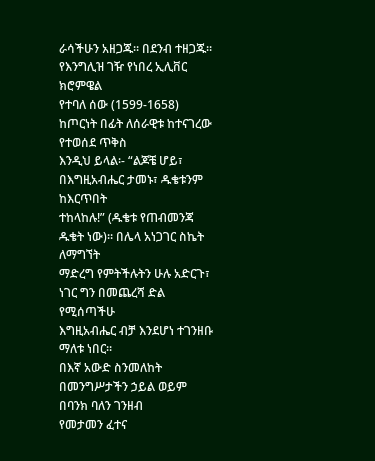ራሳችሁን አዘጋጁ። በደንብ ተዘጋጁ። የእንግሊዝ ገዥ የነበረ ኢሊቨር ክሮምዌል
የተባለ ሰው (1599-1658) ከጦርነት በፊት ለሰራዊቱ ከተናገረው የተወሰደ ጥቅስ
እንዲህ ይላል፡- “ልጆቼ ሆይ፣ በእግዚአብሔር ታመኑ፣ ዱቄቱንም ከእርጥበት
ተከላከሉ!” (ዱቄቱ የጠብመንጃ ዱቄት ነው)። በሌላ አነጋገር ስኬት ለማግኘት
ማድረግ የምትችሉትን ሁሉ አድርጉ፣ ነገር ግን በመጨረሻ ድል የሚሰጣችሁ
እግዚአብሔር ብቻ እንደሆነ ተገንዘቡ ማለቱ ነበር።
በእኛ አውድ ስንመለከት በመንግሥታችን ኃይል ወይም በባንክ ባለን ገንዘብ
የመታመን ፈተና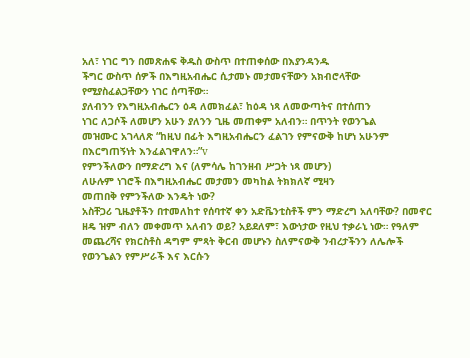አለ፣ ነገር ግን በመጽሐፍ ቅዱስ ውስጥ በተጠቀሰው በእያንዳንዱ
ችግር ውስጥ ሰዎች በእግዚአብሔር ሲታመኑ መታመናቸውን አክብሮላቸው
የሚያስፈልጋቸውን ነገር ሰጣቸው።
ያለብንን የእግዚአብሔርን ዕዳ ለመክፈል፣ ከዕዳ ነጻ ለመውጣትና በተሰጠን
ነገር ለጋሶች ለመሆን አሁን ያለንን ጊዜ መጠቀም አለብን። በጥንት የወንጌል
መዝሙር አገላለጽ “ከዚህ በፊት እግዚአብሔርን ፈልገን የምናውቅ ከሆነ አሁንም
በእርግጠኝነት እንፈልገዋለን።”v
የምንችለውን በማድረግ እና (ለምሳሌ ከገንዘብ ሥጋት ነጻ መሆን)
ለሁሉም ነገሮች በእግዚአብሔር መታመን መካከል ትክክለኛ ሚዛን
መጠበቅ የምንችለው እንዴት ነው?
አስቸጋሪ ጊዜያቶችን በተመለከተ የሰባተኛ ቀን አድቬንቲስቶች ምን ማድረግ አለባቸው? በመኖር ዘዴ ዝም ብለን መቀመጥ አለብን ወይ? አይደለም፣ እውነታው የዚህ ተቃራኒ ነው። የዓለም መጨረሻና የክርስቶስ ዳግም ምጻት ቅርብ መሆኑን ስለምናውቅ ንብረታችንን ለሌሎች የወንጌልን የምሥራች እና እርሱን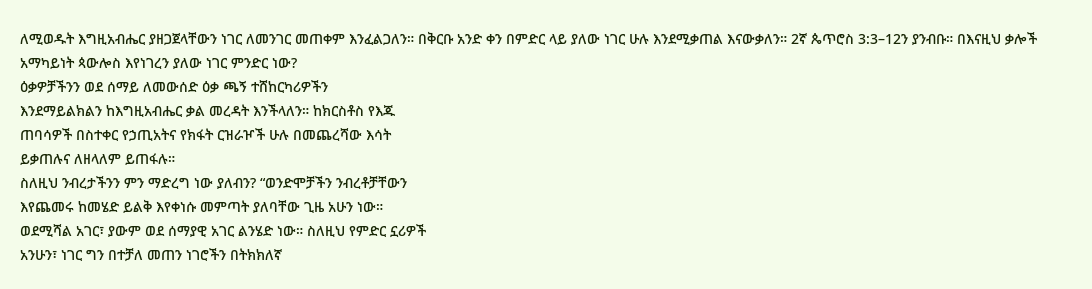ለሚወዱት እግዚአብሔር ያዘጋጀላቸውን ነገር ለመንገር መጠቀም እንፈልጋለን። በቅርቡ አንድ ቀን በምድር ላይ ያለው ነገር ሁሉ እንደሚቃጠል እናውቃለን። 2ኛ ጴጥሮስ 3:3–12ን ያንብቡ። በእናዚህ ቃሎች አማካይነት ጳውሎስ እየነገረን ያለው ነገር ምንድር ነው?
ዕቃዎቻችንን ወደ ሰማይ ለመውሰድ ዕቃ ጫኝ ተሸከርካሪዎችን
እንደማይልክልን ከእግዚአብሔር ቃል መረዳት እንችላለን። ከክርስቶስ የእጁ
ጠባሳዎች በስተቀር የኃጢአትና የክፋት ርዝራዦች ሁሉ በመጨረሻው እሳት
ይቃጠሉና ለዘላለም ይጠፋሉ።
ስለዚህ ንብረታችንን ምን ማድረግ ነው ያለብን? “ወንድሞቻችን ንብረቶቻቸውን
እየጨመሩ ከመሄድ ይልቅ እየቀነሱ መምጣት ያለባቸው ጊዜ አሁን ነው።
ወደሚሻል አገር፣ ያውም ወደ ሰማያዊ አገር ልንሄድ ነው። ስለዚህ የምድር ኗሪዎች
አንሁን፣ ነገር ግን በተቻለ መጠን ነገሮችን በትክክለኛ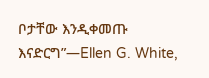ቦታቸው እንዲቀመጡ
እናድርግ”—Ellen G. White,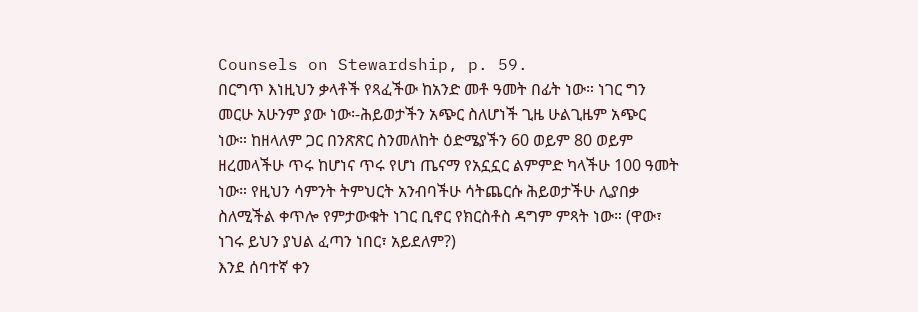Counsels on Stewardship, p. 59.
በርግጥ እነዚህን ቃላቶች የጻፈችው ከአንድ መቶ ዓመት በፊት ነው። ነገር ግን
መርሁ አሁንም ያው ነው፡-ሕይወታችን አጭር ስለሆነች ጊዜ ሁልጊዜም አጭር
ነው። ከዘላለም ጋር በንጽጽር ስንመለከት ዕድሜያችን 60 ወይም 80 ወይም
ዘረመላችሁ ጥሩ ከሆነና ጥሩ የሆነ ጤናማ የአኗኗር ልምምድ ካላችሁ 100 ዓመት
ነው። የዚህን ሳምንት ትምህርት አንብባችሁ ሳትጨርሱ ሕይወታችሁ ሊያበቃ
ስለሚችል ቀጥሎ የምታውቁት ነገር ቢኖር የክርስቶስ ዳግም ምጻት ነው። (ዋው፣
ነገሩ ይህን ያህል ፈጣን ነበር፣ አይደለም?)
እንደ ሰባተኛ ቀን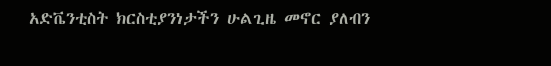አድቬንቲስት ክርስቲያንነታችን ሁልጊዜ መኖር ያለብን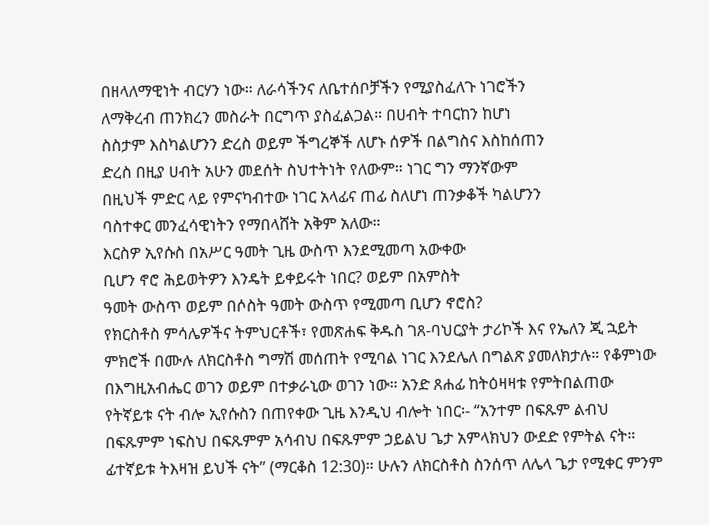በዘላለማዊነት ብርሃን ነው። ለራሳችንና ለቤተሰቦቻችን የሚያስፈለጉ ነገሮችን
ለማቅረብ ጠንክረን መስራት በርግጥ ያስፈልጋል። በሀብት ተባርከን ከሆነ
ስስታም እስካልሆንን ድረስ ወይም ችግረኞች ለሆኑ ሰዎች በልግስና እስከሰጠን
ድረስ በዚያ ሀብት አሁን መደሰት ስህተትነት የለውም። ነገር ግን ማንኛውም
በዚህች ምድር ላይ የምናካብተው ነገር አላፊና ጠፊ ስለሆነ ጠንቃቆች ካልሆንን
ባስተቀር መንፈሳዊነትን የማበላሸት አቅም አለው።
እርስዎ ኢየሱስ በአሥር ዓመት ጊዜ ውስጥ እንደሚመጣ አውቀው
ቢሆን ኖሮ ሕይወትዎን እንዴት ይቀይሩት ነበር? ወይም በአምስት
ዓመት ውስጥ ወይም በሶስት ዓመት ውስጥ የሚመጣ ቢሆን ኖሮስ?
የክርስቶስ ምሳሌዎችና ትምህርቶች፣ የመጽሐፍ ቅዱስ ገጸ-ባህርያት ታሪኮች እና የኤለን ጂ ኋይት ምክሮች በሙሉ ለክርስቶስ ግማሽ መሰጠት የሚባል ነገር እንደሌለ በግልጽ ያመለክታሉ። የቆምነው በእግዚአብሔር ወገን ወይም በተቃራኒው ወገን ነው። አንድ ጸሐፊ ከትዕዛዛቱ የምትበልጠው የትኛይቱ ናት ብሎ ኢየሱስን በጠየቀው ጊዜ እንዲህ ብሎት ነበር፡- “አንተም በፍጹም ልብህ በፍጹምም ነፍስህ በፍጹምም አሳብህ በፍጹምም ኃይልህ ጌታ አምላክህን ውደድ የምትል ናት። ፊተኛይቱ ትእዛዝ ይህች ናት” (ማርቆስ 12:30)። ሁሉን ለክርስቶስ ስንሰጥ ለሌላ ጌታ የሚቀር ምንም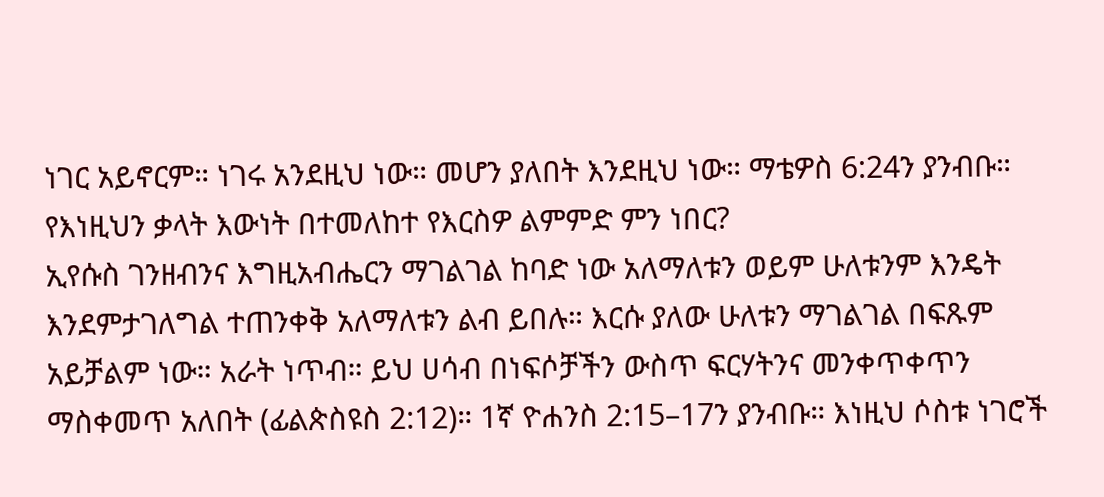ነገር አይኖርም። ነገሩ አንደዚህ ነው። መሆን ያለበት እንደዚህ ነው። ማቴዎስ 6:24ን ያንብቡ። የእነዚህን ቃላት እውነት በተመለከተ የእርስዎ ልምምድ ምን ነበር?
ኢየሱስ ገንዘብንና እግዚአብሔርን ማገልገል ከባድ ነው አለማለቱን ወይም ሁለቱንም እንዴት እንደምታገለግል ተጠንቀቅ አለማለቱን ልብ ይበሉ። እርሱ ያለው ሁለቱን ማገልገል በፍጹም አይቻልም ነው። አራት ነጥብ። ይህ ሀሳብ በነፍሶቻችን ውስጥ ፍርሃትንና መንቀጥቀጥን ማስቀመጥ አለበት (ፊልጵስዩስ 2:12)። 1ኛ ዮሐንስ 2:15–17ን ያንብቡ። እነዚህ ሶስቱ ነገሮች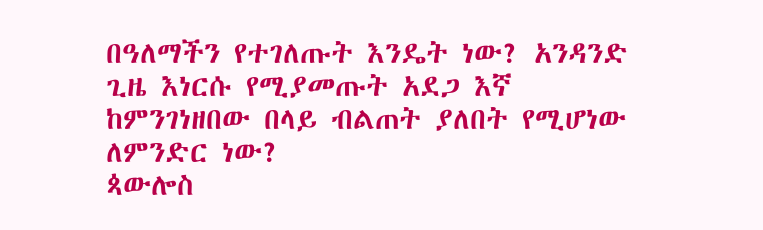በዓለማችን የተገለጡት እንዴት ነው? አንዳንድ ጊዜ እነርሱ የሚያመጡት አደጋ እኛ ከምንገነዘበው በላይ ብልጠት ያለበት የሚሆነው ለምንድር ነው?
ጳውሎስ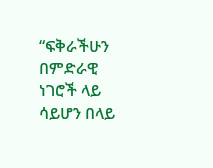“ፍቅራችሁን በምድራዊ ነገሮች ላይ ሳይሆን በላይ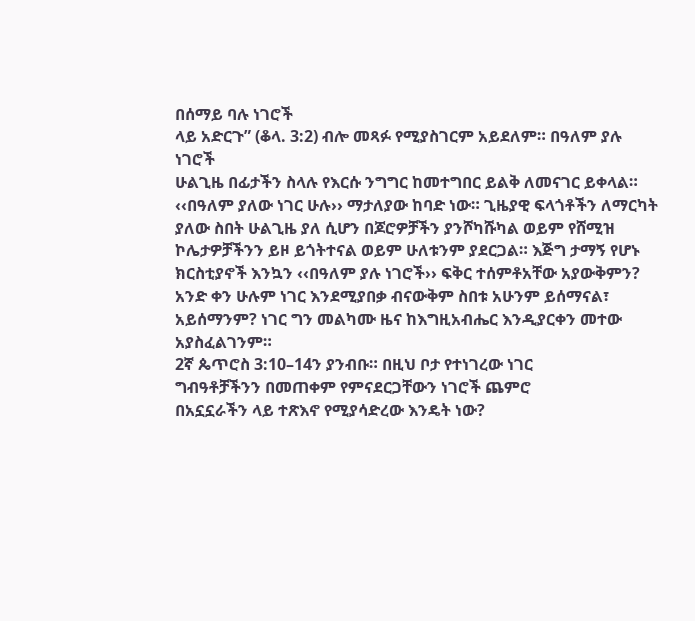በሰማይ ባሉ ነገሮች
ላይ አድርጉ” (ቆላ. 3:2) ብሎ መጻፉ የሚያስገርም አይደለም። በዓለም ያሉ ነገሮች
ሁልጊዜ በፊታችን ስላሉ የእርሱ ንግግር ከመተግበር ይልቅ ለመናገር ይቀላል።
‹‹በዓለም ያለው ነገር ሁሉ›› ማታለያው ከባድ ነው። ጊዜያዊ ፍላጎቶችን ለማርካት
ያለው ስበት ሁልጊዜ ያለ ሲሆን በጆሮዎቻችን ያንሾካሹካል ወይም የሸሚዝ
ኮሌታዎቻችንን ይዞ ይጎትተናል ወይም ሁለቱንም ያደርጋል። እጅግ ታማኝ የሆኑ
ክርስቲያኖች እንኳን ‹‹በዓለም ያሉ ነገሮች›› ፍቅር ተሰምቶአቸው አያውቅምን?
አንድ ቀን ሁሉም ነገር እንደሚያበቃ ብናውቅም ስበቱ አሁንም ይሰማናል፣
አይሰማንም? ነገር ግን መልካሙ ዜና ከእግዚአብሔር እንዲያርቀን መተው
አያስፈልገንም።
2ኛ ጴጥሮስ 3:10–14ን ያንብቡ። በዚህ ቦታ የተነገረው ነገር
ግብዓቶቻችንን በመጠቀም የምናደርጋቸውን ነገሮች ጨምሮ
በአኗኗራችን ላይ ተጽእኖ የሚያሳድረው እንዴት ነው?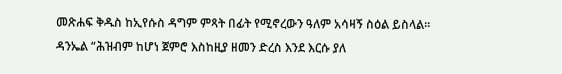መጽሐፍ ቅዱስ ከኢየሱስ ዳግም ምጻት በፊት የሚኖረውን ዓለም አሳዛኝ ስዕል ይስላል። ዳንኤል “ሕዝብም ከሆነ ጀምሮ እስከዚያ ዘመን ድረስ እንደ እርሱ ያለ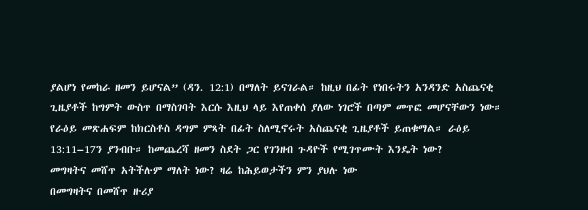ያልሆነ የመከራ ዘመን ይሆናል” (ዳን. 12:1) በማለት ይናገራል። ከዚህ በፊት የነበሩትን አንዳንድ አስጨናቂ ጊዜያቶች ከግምት ውስጥ በማስገባት እርሱ እዚህ ላይ እየጠቀሰ ያለው ነገሮች በጣም መጥፎ መሆናቸውን ነው። የራዕይ መጽሐፍም ከክርስቶስ ዳግም ምጻት በፊት ስለሚኖሩት አስጨናቂ ጊዜያቶች ይጠቁማል። ራዕይ 13:11–17ን ያንብቡ። ከመጨረሻ ዘመን ስደት ጋር የገንዘብ ጉዳዮች የሚገጥሙት እንዴት ነው?
መግዛትና መሸጥ አትችሉም ማለት ነው? ዛሬ ከሕይወታችን ምን ያህሉ ነው
በመግዛትና በመሸጥ ዙሪያ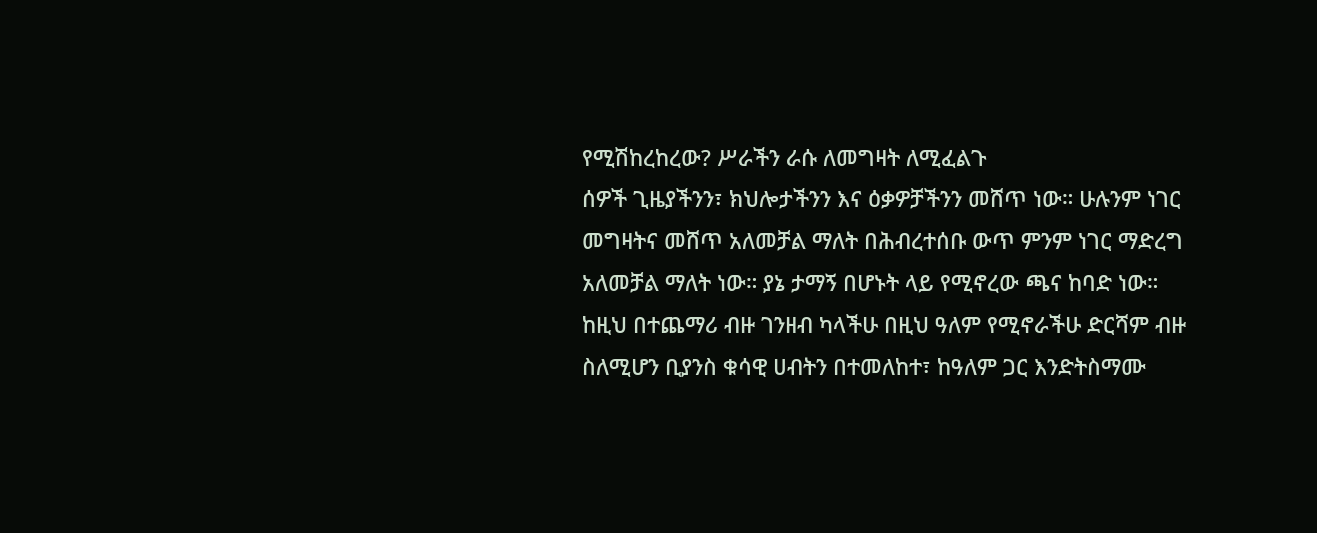የሚሽከረከረው? ሥራችን ራሱ ለመግዛት ለሚፈልጉ
ሰዎች ጊዜያችንን፣ ክህሎታችንን እና ዕቃዎቻችንን መሸጥ ነው። ሁሉንም ነገር
መግዛትና መሸጥ አለመቻል ማለት በሕብረተሰቡ ውጥ ምንም ነገር ማድረግ
አለመቻል ማለት ነው። ያኔ ታማኝ በሆኑት ላይ የሚኖረው ጫና ከባድ ነው።
ከዚህ በተጨማሪ ብዙ ገንዘብ ካላችሁ በዚህ ዓለም የሚኖራችሁ ድርሻም ብዙ
ስለሚሆን ቢያንስ ቁሳዊ ሀብትን በተመለከተ፣ ከዓለም ጋር እንድትስማሙ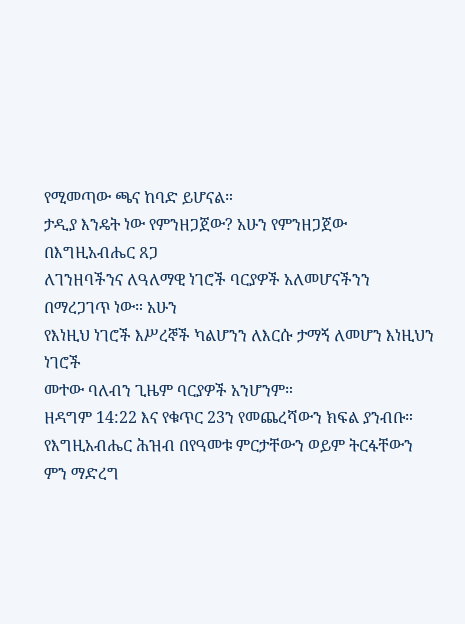የሚመጣው ጫና ከባድ ይሆናል።
ታዲያ እንዴት ነው የምንዘጋጀው? አሁን የምንዘጋጀው በእግዚአብሔር ጸጋ
ለገንዘባችንና ለዓለማዊ ነገሮች ባርያዎች አለመሆናችንን በማረጋገጥ ነው። አሁን
የእነዚህ ነገሮች እሥረኞች ካልሆንን ለእርሱ ታማኝ ለመሆን እነዚህን ነገሮች
መተው ባለብን ጊዜም ባርያዎች አንሆንም።
ዘዳግም 14:22 እና የቁጥር 23ን የመጨረሻውን ክፍል ያንብቡ።
የእግዚአብሔር ሕዝብ በየዓመቱ ምርታቸውን ወይም ትርፋቸውን
ምን ማድረግ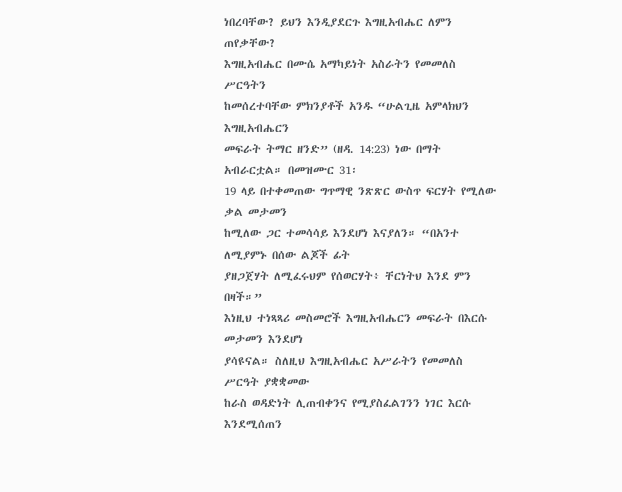ነበረባቸው? ይህን እንዲያደርጉ እግዚአብሔር ለምን
ጠየቃቸው?
እግዚአብሔር በሙሴ አማካይነት አስራትን የመመለስ ሥርዓትን
ከመሰረተባቸው ምክንያቶች አንዱ “ሁልጊዜ አምላክህን እግዚአብሔርን
መፍራት ትማር ዘንድ” (ዘዳ. 14:23) ነው በማት አብራርቷል። በመዝሙር 31፡
19 ላይ በተቀመጠው ግጥማዊ ንጽጽር ውስጥ ፍርሃት የሚለው ቃል መታመን
ከሚለው ጋር ተመሳሳይ እንደሆነ እናያለን። “በአንተ ለሚያምኑ በሰው ልጆች ፊት
ያዘጋጀሃት ለሚፈሩህም የሰወርሃት፥ ቸርነትህ እንደ ምን በዛች።”
እነዚህ ተነጻጻሪ መስመሮች እግዚአብሔርን መፍራት በእርሱ መታመን እንደሆነ
ያሳዩናል። ስለዚህ እግዚአብሔር አሥራትን የመመለስ ሥርዓት ያቋቋመው
ከራስ ወዳድነት ሊጠብቀንና የሚያስፈልገንን ነገር እርሱ እንደሚሰጠን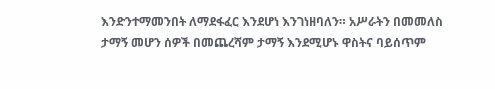እንድንተማመንበት ለማደፋፈር እንደሆነ እንገነዘባለን። አሥራትን በመመለስ
ታማኝ መሆን ሰዎች በመጨረሻም ታማኝ እንደሚሆኑ ዋስትና ባይሰጥም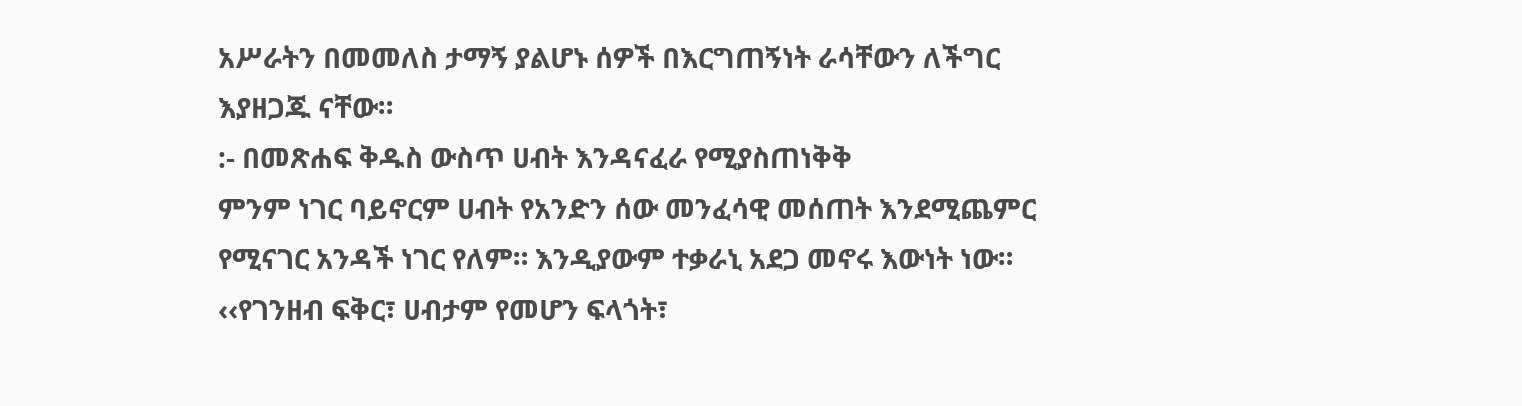አሥራትን በመመለስ ታማኝ ያልሆኑ ሰዎች በእርግጠኝነት ራሳቸውን ለችግር
እያዘጋጁ ናቸው።
:- በመጽሐፍ ቅዱስ ውስጥ ሀብት እንዳናፈራ የሚያስጠነቅቅ
ምንም ነገር ባይኖርም ሀብት የአንድን ሰው መንፈሳዊ መሰጠት እንደሚጨምር
የሚናገር አንዳች ነገር የለም። እንዲያውም ተቃራኒ አደጋ መኖሩ እውነት ነው።
‹‹የገንዘብ ፍቅር፣ ሀብታም የመሆን ፍላጎት፣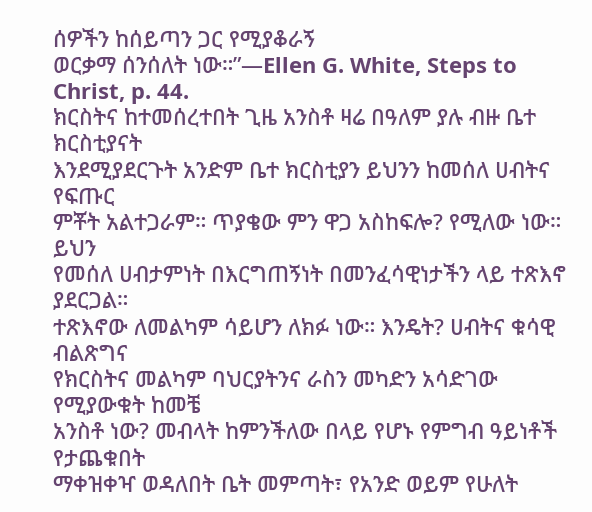ሰዎችን ከሰይጣን ጋር የሚያቆራኝ
ወርቃማ ሰንሰለት ነው።”—Ellen G. White, Steps to Christ, p. 44.
ክርስትና ከተመሰረተበት ጊዜ አንስቶ ዛሬ በዓለም ያሉ ብዙ ቤተ ክርስቲያናት
እንደሚያደርጉት አንድም ቤተ ክርስቲያን ይህንን ከመሰለ ሀብትና የፍጡር
ምቾት አልተጋራም። ጥያቄው ምን ዋጋ አስከፍሎ? የሚለው ነው። ይህን
የመሰለ ሀብታምነት በእርግጠኝነት በመንፈሳዊነታችን ላይ ተጽእኖ ያደርጋል።
ተጽእኖው ለመልካም ሳይሆን ለክፉ ነው። እንዴት? ሀብትና ቁሳዊ ብልጽግና
የክርስትና መልካም ባህርያትንና ራስን መካድን አሳድገው የሚያውቁት ከመቼ
አንስቶ ነው? መብላት ከምንችለው በላይ የሆኑ የምግብ ዓይነቶች የታጨቁበት
ማቀዝቀዣ ወዳለበት ቤት መምጣት፣ የአንድ ወይም የሁለት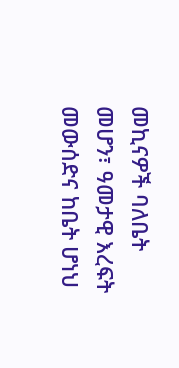መኪናዎች ባለቤት
መሆን፣ ዓመታዊ እረፍት መውሰድና ከቤት ሆነህ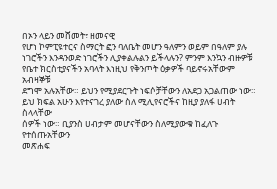በኦን ላይን መሸመት፣ ዘመናዊ
የሆነ ኮምፒዩተርና ስማርት ፎን ባለቤት መሆን ዓለምን ወይም በዓለም ያሉ
ነገሮችን እንዳንወድ ነገሮችን ሊያቀልሉልን ይችላሉን? ምንም እንኳን ብዙዎቹ
የቤተ ክርስቲያናችን አባላት እነዚህ የቅንጦት ዕቃዎች ባይኖሩአቸውም አብዛኞቹ
ደግሞ አሉአቸው። ይህን የሚያደርጉት ነፍሶቻቸውን ለአደጋ አጋልጠው ነው።
ይህ ክፍል አሁን እየተናገረ ያለው ስለ ሚሊየናሮችና ከዚያ ያለፋ ሀብት ስላላቸው
ሰዎች ነው። ቢያንስ ሀብታም መሆናቸውን ስለሚያውቁ ከፈለጉ የተሰጡአቸውን
መጽሐፍ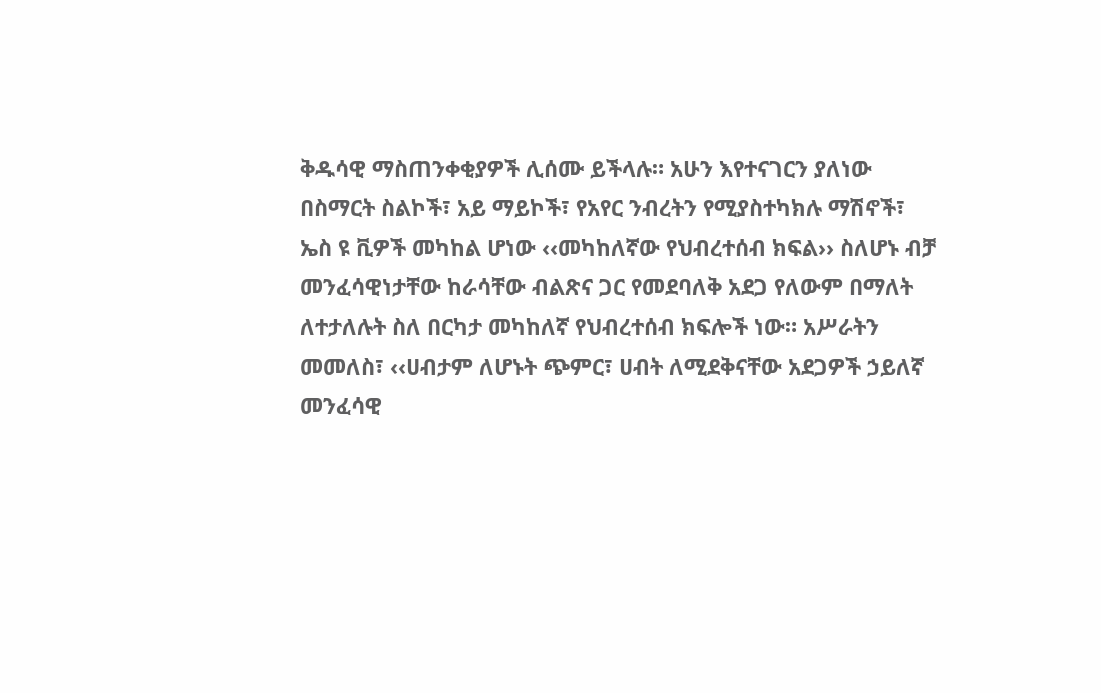ቅዱሳዊ ማስጠንቀቂያዎች ሊሰሙ ይችላሉ። አሁን እየተናገርን ያለነው
በስማርት ስልኮች፣ አይ ማይኮች፣ የአየር ንብረትን የሚያስተካክሉ ማሽኖች፣
ኤስ ዩ ቪዎች መካከል ሆነው ‹‹መካከለኛው የህብረተሰብ ክፍል›› ስለሆኑ ብቻ
መንፈሳዊነታቸው ከራሳቸው ብልጽና ጋር የመደባለቅ አደጋ የለውም በማለት
ለተታለሉት ስለ በርካታ መካከለኛ የህብረተሰብ ክፍሎች ነው። አሥራትን
መመለስ፣ ‹‹ሀብታም ለሆኑት ጭምር፣ ሀብት ለሚደቅናቸው አደጋዎች ኃይለኛ
መንፈሳዊ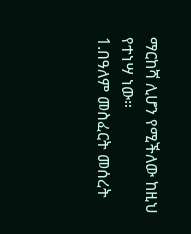ማርከሻ ሊሆን የሚችለው ከዚህ የተነሣ ነው።
1.በዓለም መስፈርት መሰረት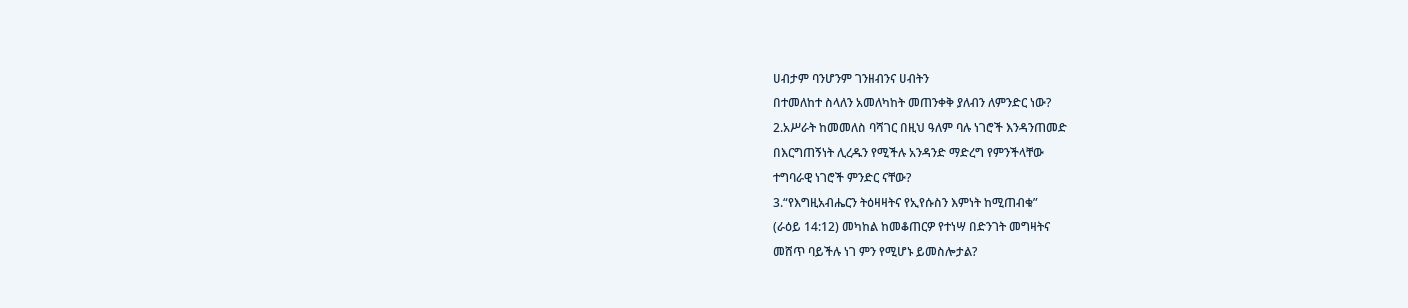ሀብታም ባንሆንም ገንዘብንና ሀብትን
በተመለከተ ስላለን አመለካከት መጠንቀቅ ያለብን ለምንድር ነው?
2.አሥራት ከመመለስ ባሻገር በዚህ ዓለም ባሉ ነገሮች እንዳንጠመድ
በእርግጠኝነት ሊረዱን የሚችሉ አንዳንድ ማድረግ የምንችላቸው
ተግባራዊ ነገሮች ምንድር ናቸው?
3.“የእግዚአብሔርን ትዕዛዛትና የኢየሱስን እምነት ከሚጠብቁ”
(ራዕይ 14:12) መካከል ከመቆጠርዎ የተነሣ በድንገት መግዛትና
መሸጥ ባይችሉ ነገ ምን የሚሆኑ ይመስሎታል?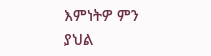እምነትዎ ምን
ያህል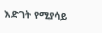እድገት የሚያሳይ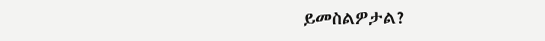ይመስልዎታል?